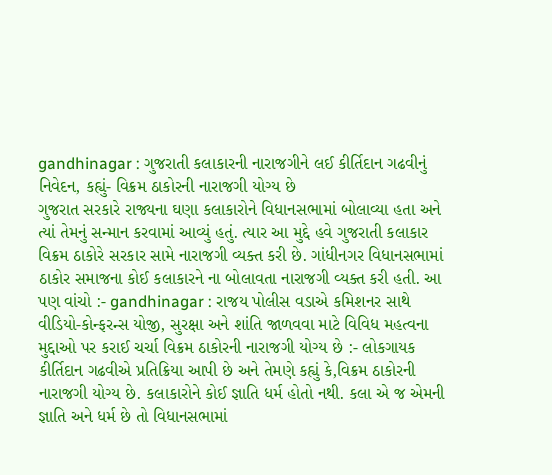gandhinagar : ગુજરાતી કલાકારની નારાજગીને લઈ કીર્તિદાન ગઢવીનું નિવેદન, કહ્યું- વિક્રમ ઠાકોરની નારાજગી યોગ્ય છે
ગુજરાત સરકારે રાજ્યના ઘણા કલાકારોને વિધાનસભામાં બોલાવ્યા હતા અને ત્યાં તેમનું સન્માન કરવામાં આવ્યું હતું. ત્યાર આ મુદ્દે હવે ગુજરાતી કલાકાર વિક્રમ ઠાકોરે સરકાર સામે નારાજગી વ્યક્ત કરી છે. ગાંધીનગર વિધાનસભામાં ઠાકોર સમાજના કોઈ કલાકારને ના બોલાવતા નારાજગી વ્યક્ત કરી હતી. આ પણ વાંચો :- gandhinagar : રાજય પોલીસ વડાએ કમિશનર સાથે વીડિયો-કોન્ફરન્સ યોજી, સુરક્ષા અને શાંતિ જાળવવા માટે વિવિધ મહત્વના મુદ્દાઓ પર કરાઈ ચર્ચા વિક્રમ ઠાકોરની નારાજગી યોગ્ય છે :- લોકગાયક કીર્તિદાન ગઢવીએ પ્રતિક્રિયા આપી છે અને તેમણે કહ્યું કે,વિક્રમ ઠાકોરની નારાજગી યોગ્ય છે. કલાકારોને કોઈ જ્ઞાતિ ધર્મ હોતો નથી. કલા એ જ એમની જ્ઞાતિ અને ધર્મ છે તો વિધાનસભામાં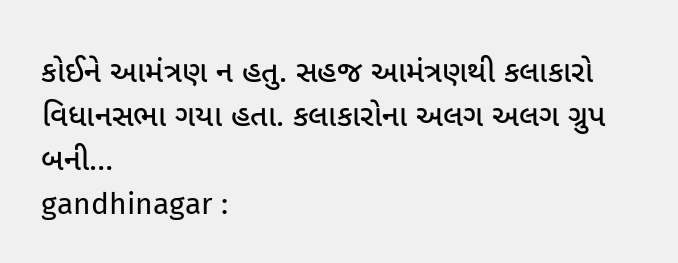કોઈને આમંત્રણ ન હતુ. સહજ આમંત્રણથી કલાકારો વિધાનસભા ગયા હતા. કલાકારોના અલગ અલગ ગ્રુપ બની…
gandhinagar :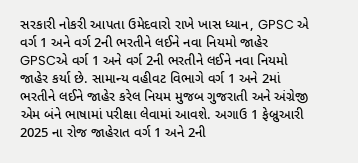સરકારી નોકરી આપતા ઉમેદવારો રાખે ખાસ ધ્યાન, GPSC એ વર્ગ 1 અને વર્ગ 2ની ભરતીને લઈને નવા નિયમો જાહેર
GPSCએ વર્ગ 1 અને વર્ગ 2ની ભરતીને લઈને નવા નિયમો જાહેર કર્યા છે. સામાન્ય વહીવટ વિભાગે વર્ગ 1 અને 2માં ભરતીને લઈને જાહેર કરેલ નિયમ મુજબ ગુજરાતી અને અંગ્રેજી એમ બંને ભાષામાં પરીક્ષા લેવામાં આવશે. અગાઉ 1 ફેબ્રુઆરી 2025 ના રોજ જાહેરાત વર્ગ 1 અને 2ની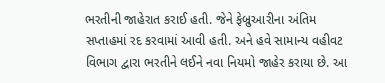ભરતીની જાહેરાત કરાઈ હતી. જેને ફેબ્રુઆરીના અંતિમ સપ્તાહમાં રદ કરવામાં આવી હતી. અને હવે સામાન્ય વહીવટ વિભાગ દ્વારા ભરતીને લઈને નવા નિયમો જાહેર કરાયા છે. આ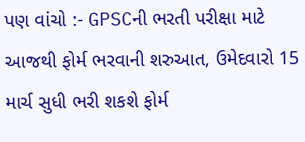પણ વાંચો :- GPSCની ભરતી પરીક્ષા માટે આજથી ફોર્મ ભરવાની શરુઆત, ઉમેદવારો 15 માર્ચ સુધી ભરી શકશે ફોર્મ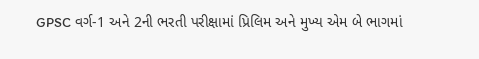GPSC વર્ગ-1 અને 2ની ભરતી પરીક્ષામાં પ્રિલિમ અને મુખ્ય એમ બે ભાગમાં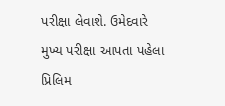પરીક્ષા લેવાશે. ઉમેદવારે મુખ્ય પરીક્ષા આપતા પહેલા પ્રિલિમ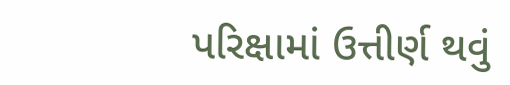પરિક્ષામાં ઉત્તીર્ણ થવું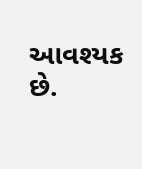આવશ્યક છે.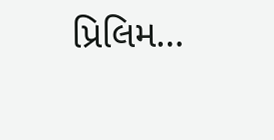પ્રિલિમ…